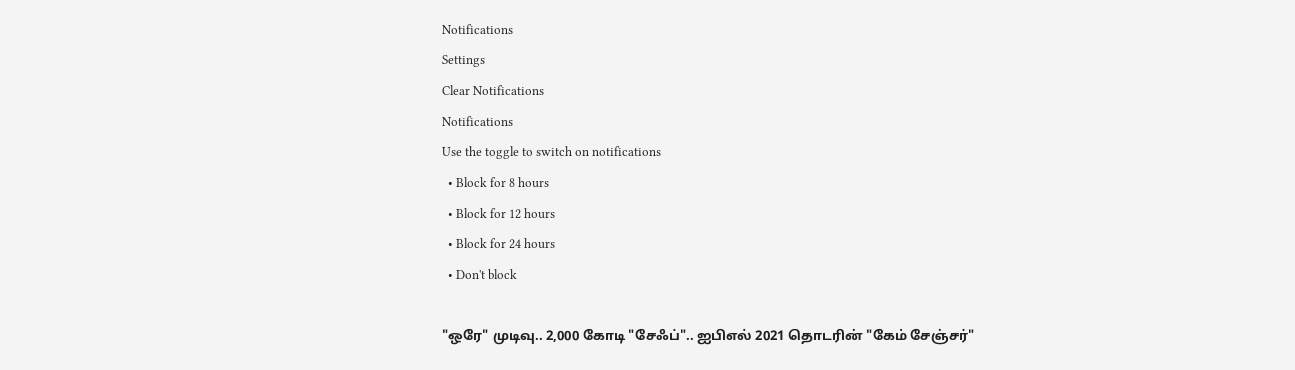Notifications
Settings
Clear Notifications
Notifications
Use the toggle to switch on notifications
  • Block for 8 hours
  • Block for 12 hours
  • Block for 24 hours
  • Don't block

"ஒரே" முடிவு.. 2,000 கோடி "சேஃப்".. ஐபிஎல் 2021 தொடரின் "கேம் சேஞ்சர்"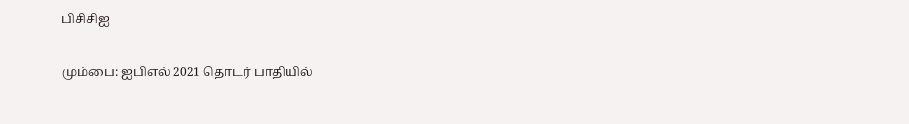பிசிசிஐ

மும்பை: ஐபிஎல் 2021 தொடர் பாதியில்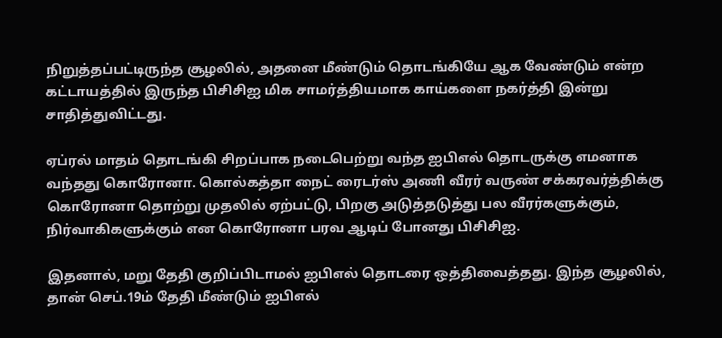நிறுத்தப்பட்டிருந்த சூழலில், அதனை மீண்டும் தொடங்கியே ஆக வேண்டும் என்ற கட்டாயத்தில் இருந்த பிசிசிஐ மிக சாமர்த்தியமாக காய்களை நகர்த்தி இன்று சாதித்துவிட்டது.

ஏப்ரல் மாதம் தொடங்கி சிறப்பாக நடைபெற்று வந்த ஐபிஎல் தொடருக்கு எமனாக வந்தது கொரோனா. கொல்கத்தா நைட் ரைடர்ஸ் அணி வீரர் வருண் சக்கரவர்த்திக்கு கொரோனா தொற்று முதலில் ஏற்பட்டு, பிறகு அடுத்தடுத்து பல வீரர்களுக்கும், நிர்வாகிகளுக்கும் என கொரோனா பரவ ஆடிப் போனது பிசிசிஐ.

இதனால், மறு தேதி குறிப்பிடாமல் ஐபிஎல் தொடரை ஒத்திவைத்தது. இந்த சூழலில், தான் செப்.19ம் தேதி மீண்டும் ஐபிஎல்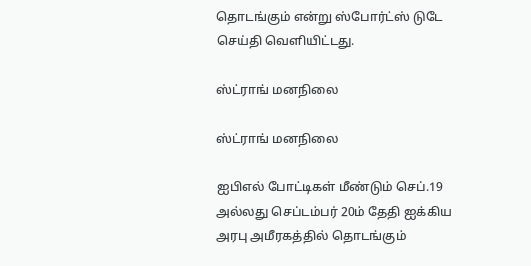தொடங்கும் என்று ஸ்போர்ட்ஸ் டுடே செய்தி வெளியிட்டது.

ஸ்ட்ராங் மனநிலை

ஸ்ட்ராங் மனநிலை

ஐபிஎல் போட்டிகள் மீண்டும் செப்.19 அல்லது செப்டம்பர் 20ம் தேதி ஐக்கிய அரபு அமீரகத்தில் தொடங்கும்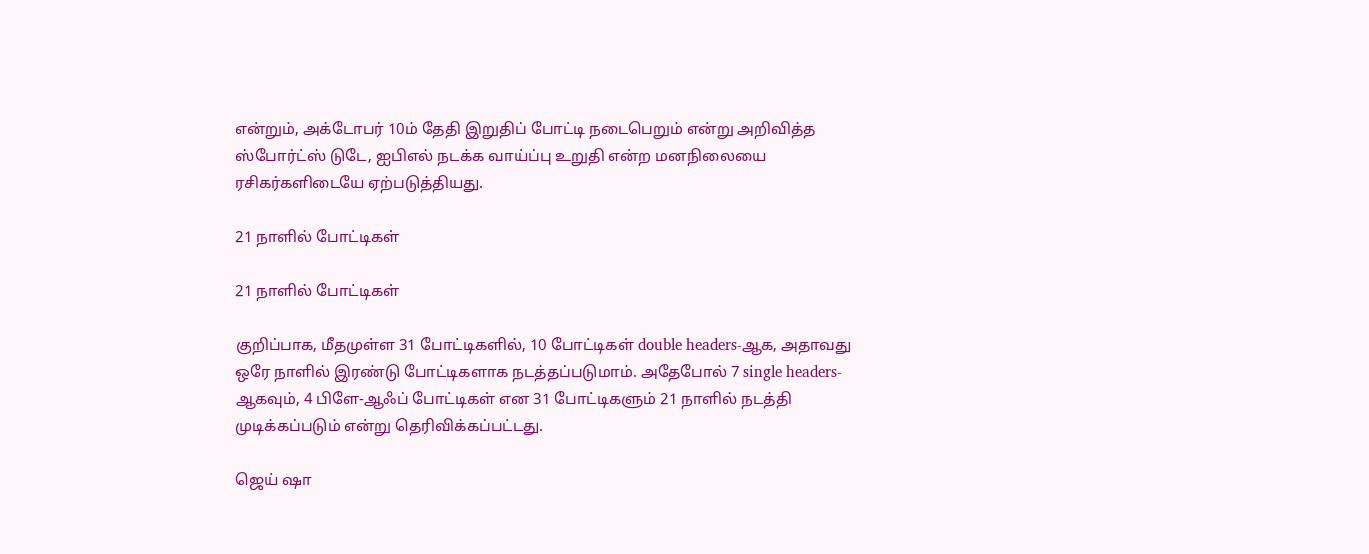என்றும், அக்டோபர் 10ம் தேதி இறுதிப் போட்டி நடைபெறும் என்று அறிவித்த ஸ்போர்ட்ஸ் டுடே, ஐபிஎல் நடக்க வாய்ப்பு உறுதி என்ற மனநிலையை ரசிகர்களிடையே ஏற்படுத்தியது.

21 நாளில் போட்டிகள்

21 நாளில் போட்டிகள்

குறிப்பாக, மீதமுள்ள 31 போட்டிகளில், 10 போட்டிகள் double headers-ஆக, அதாவது ஒரே நாளில் இரண்டு போட்டிகளாக நடத்தப்படுமாம். அதேபோல் 7 single headers-ஆகவும், 4 பிளே-ஆஃப் போட்டிகள் என 31 போட்டிகளும் 21 நாளில் நடத்தி முடிக்கப்படும் என்று தெரிவிக்கப்பட்டது.

ஜெய் ஷா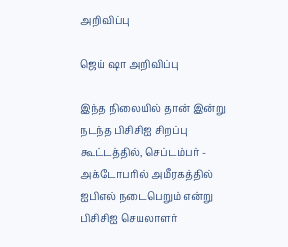அறிவிப்பு

ஜெய் ஷா அறிவிப்பு

இந்த நிலையில் தான் இன்று நடந்த பிசிசிஐ சிறப்பு கூட்டத்தில், செப்டம்பர் - அக்டோபரில் அமீரகத்தில் ஐபிஎல் நடைபெறும் என்று பிசிசிஐ செயலாளர்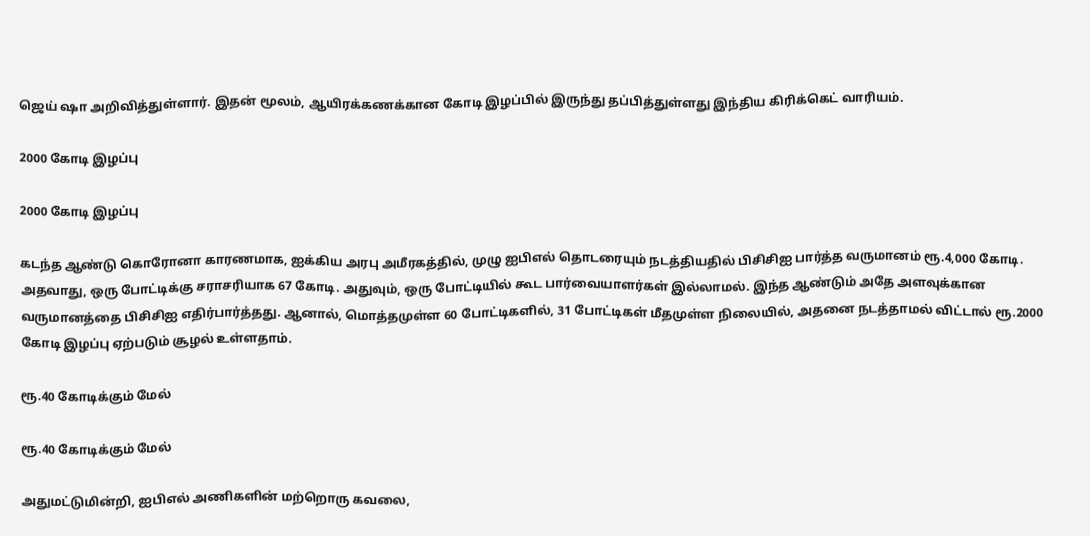ஜெய் ஷா அறிவித்துள்ளார். இதன் மூலம், ஆயிரக்கணக்கான கோடி இழப்பில் இருந்து தப்பித்துள்ளது இந்திய கிரிக்கெட் வாரியம்.

2000 கோடி இழப்பு

2000 கோடி இழப்பு

கடந்த ஆண்டு கொரோனா காரணமாக, ஐக்கிய அரபு அமீரகத்தில், முழு ஐபிஎல் தொடரையும் நடத்தியதில் பிசிசிஐ பார்த்த வருமானம் ரூ.4,000 கோடி. அதவாது, ஒரு போட்டிக்கு சராசரியாக 67 கோடி. அதுவும், ஒரு போட்டியில் கூட பார்வையாளர்கள் இல்லாமல். இந்த ஆண்டும் அதே அளவுக்கான வருமானத்தை பிசிசிஐ எதிர்பார்த்தது. ஆனால், மொத்தமுள்ள 60 போட்டிகளில், 31 போட்டிகள் மீதமுள்ள நிலையில், அதனை நடத்தாமல் விட்டால் ரூ.2000 கோடி இழப்பு ஏற்படும் சூழல் உள்ளதாம்.

ரூ.40 கோடிக்கும் மேல்

ரூ.40 கோடிக்கும் மேல்

அதுமட்டுமின்றி, ஐபிஎல் அணிகளின் மற்றொரு கவலை,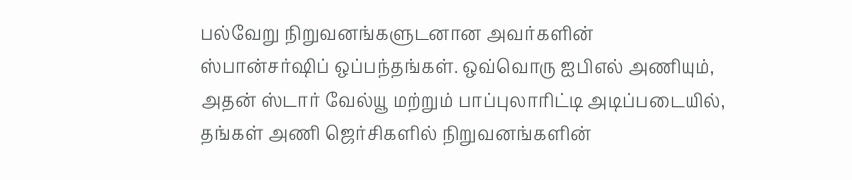பல்வேறு நிறுவனங்களுடனான அவர்களின் ஸ்பான்சர்ஷிப் ஒப்பந்தங்கள். ஒவ்வொரு ஐபிஎல் அணியும், அதன் ஸ்டார் வேல்யூ மற்றும் பாப்புலாரிட்டி அடிப்படையில், தங்கள் அணி ஜெர்சிகளில் நிறுவனங்களின்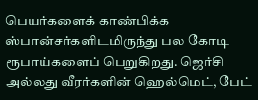பெயர்களைக் காண்பிக்க ஸ்பான்சர்களிடமிருந்து பல கோடி ரூபாய்களைப் பெறுகிறது. ஜெர்சி அல்லது வீரர்களின் ஹெல்மெட், பேட்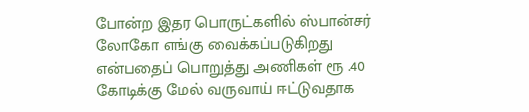போன்ற இதர பொருட்களில் ஸ்பான்சர் லோகோ எங்கு வைக்கப்படுகிறது என்பதைப் பொறுத்து அணிகள் ரூ .40 கோடிக்கு மேல் வருவாய் ஈட்டுவதாக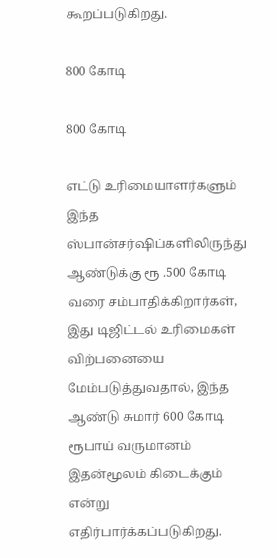கூறப்படுகிறது.

800 கோடி

800 கோடி

எட்டு உரிமையாளர்களும் இந்த ஸ்பான்சர்ஷிப்களிலிருந்து ஆண்டுக்கு ரூ .500 கோடி வரை சம்பாதிக்கிறார்கள், இது டிஜிட்டல் உரிமைகள் விற்பனையை மேம்படுத்துவதால், இந்த ஆண்டு சுமார் 600 கோடி ரூபாய் வருமானம் இதன்மூலம் கிடைக்கும் என்று எதிர்பார்க்கப்படுகிறது.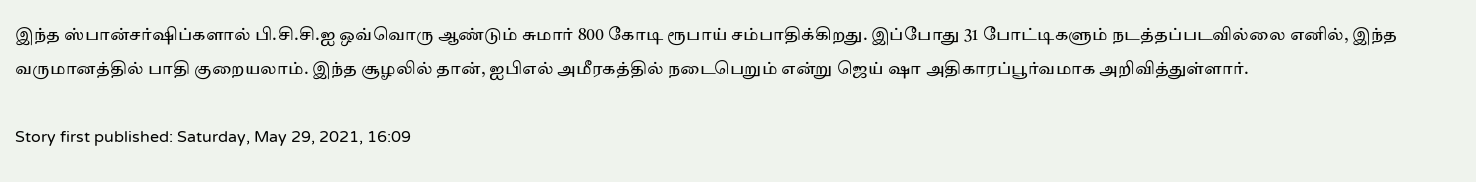இந்த ஸ்பான்சர்ஷிப்களால் பி.சி.சி.ஐ ஒவ்வொரு ஆண்டும் சுமார் 800 கோடி ரூபாய் சம்பாதிக்கிறது. இப்போது 31 போட்டிகளும் நடத்தப்படவில்லை எனில், இந்த வருமானத்தில் பாதி குறையலாம். இந்த சூழலில் தான், ஐபிஎல் அமீரகத்தில் நடைபெறும் என்று ஜெய் ஷா அதிகாரப்பூர்வமாக அறிவித்துள்ளார்.

Story first published: Saturday, May 29, 2021, 16:09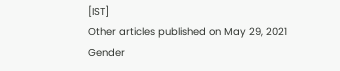[IST]
Other articles published on May 29, 2021
Gender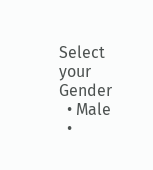Select your Gender
  • Male
  •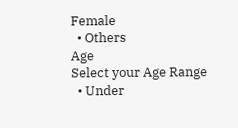Female
  • Others
Age
Select your Age Range
  • Under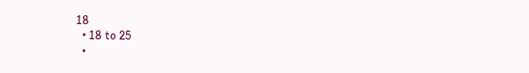18
  • 18 to 25
  •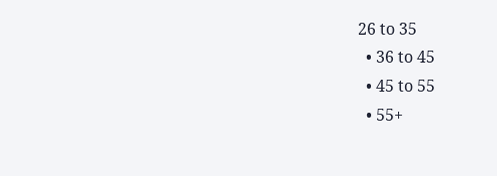26 to 35
  • 36 to 45
  • 45 to 55
  • 55+